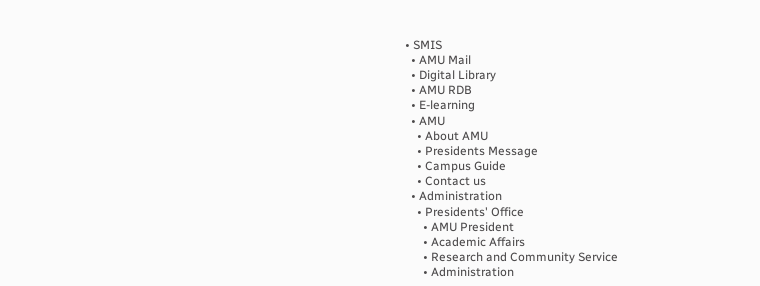• SMIS
  • AMU Mail
  • Digital Library
  • AMU RDB
  • E-learning
  • AMU
    • About AMU
    • Presidents Message
    • Campus Guide
    • Contact us
  • Administration
    • Presidents' Office
      • AMU President
      • Academic Affairs
      • Research and Community Service
      • Administration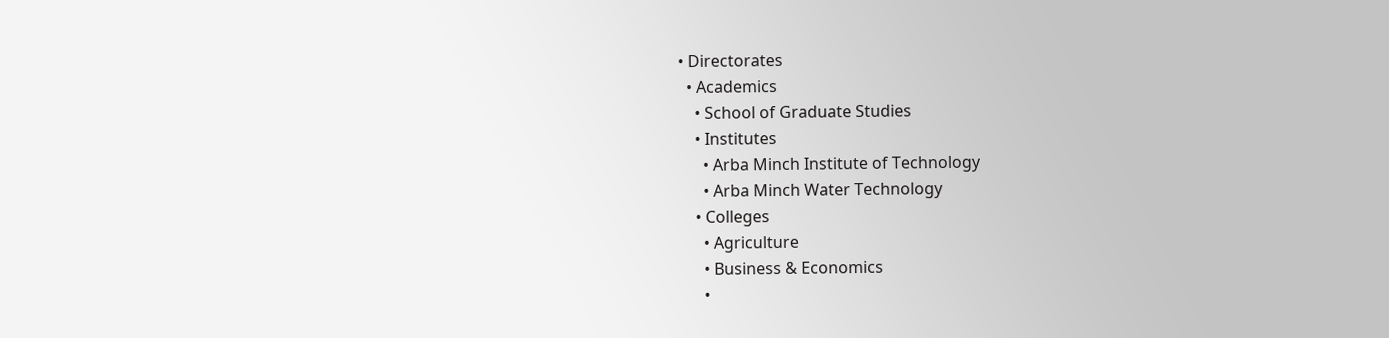• Directorates
  • Academics
    • School of Graduate Studies
    • Institutes
      • Arba Minch Institute of Technology
      • Arba Minch Water Technology
    • Colleges
      • Agriculture
      • Business & Economics
      •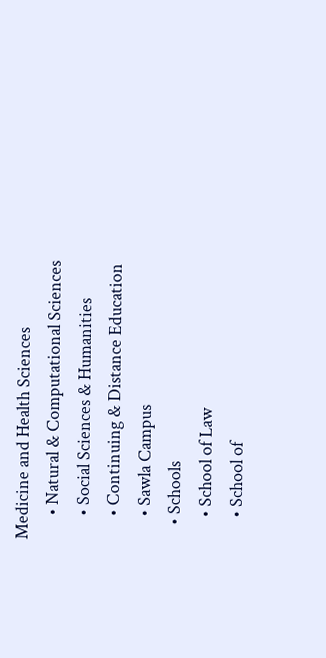Medicine and Health Sciences
      • Natural & Computational Sciences
      • Social Sciences & Humanities
      • Continuing & Distance Education
      • Sawla Campus
    • Schools
      • School of Law
      • School of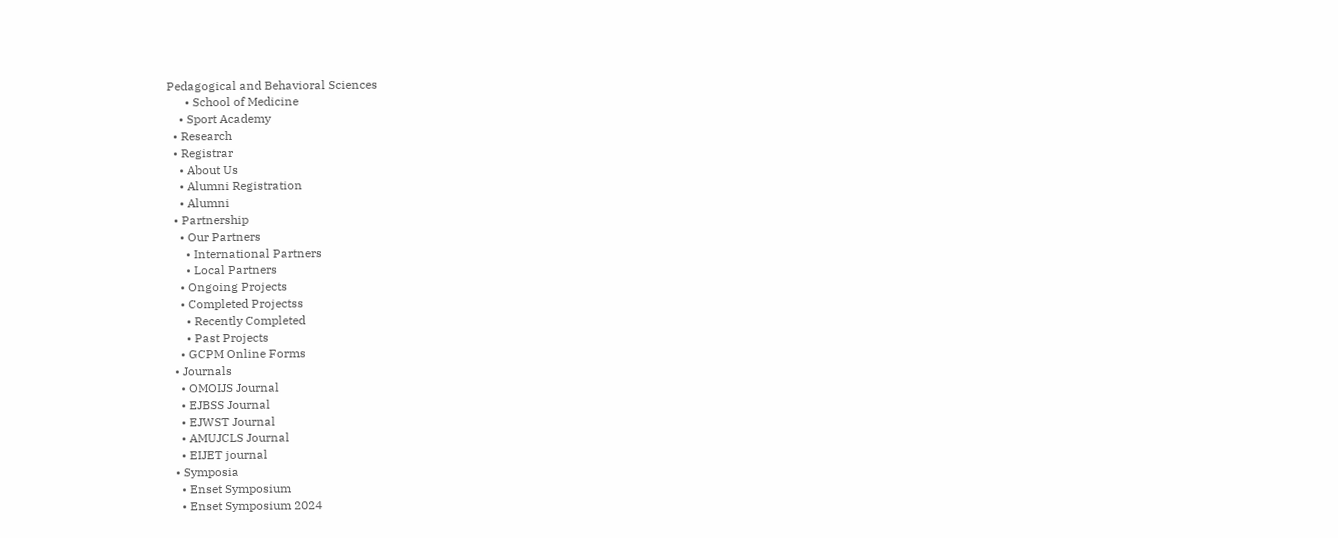Pedagogical and Behavioral Sciences
      • School of Medicine
    • Sport Academy
  • Research
  • Registrar
    • About Us
    • Alumni Registration
    • Alumni
  • Partnership
    • Our Partners
      • International Partners
      • Local Partners
    • Ongoing Projects
    • Completed Projectss
      • Recently Completed
      • Past Projects
    • GCPM Online Forms
  • Journals
    • OMOIJS Journal
    • EJBSS Journal
    • EJWST Journal
    • AMUJCLS Journal
    • EIJET journal
  • Symposia
    • Enset Symposium
    • Enset Symposium 2024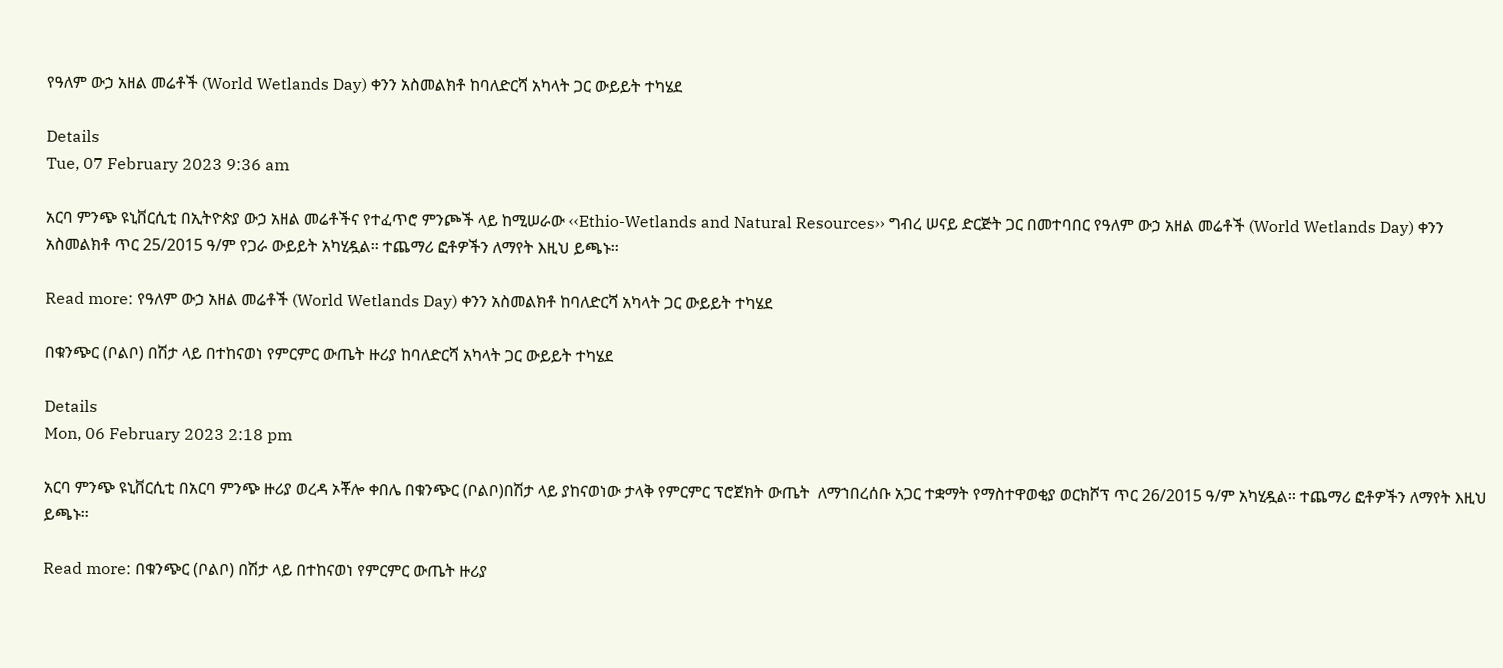የዓለም ውኃ አዘል መሬቶች (World Wetlands Day) ቀንን አስመልክቶ ከባለድርሻ አካላት ጋር ውይይት ተካሄደ

Details
Tue, 07 February 2023 9:36 am

አርባ ምንጭ ዩኒቨርሲቲ በኢትዮጵያ ውኃ አዘል መሬቶችና የተፈጥሮ ምንጮች ላይ ከሚሠራው ‹‹Ethio-Wetlands and Natural Resources›› ግብረ ሠናይ ድርጅት ጋር በመተባበር የዓለም ውኃ አዘል መሬቶች (World Wetlands Day) ቀንን አስመልክቶ ጥር 25/2015 ዓ/ም የጋራ ውይይት አካሂዷል፡፡ ተጨማሪ ፎቶዎችን ለማየት እዚህ ይጫኑ፡፡

Read more: የዓለም ውኃ አዘል መሬቶች (World Wetlands Day) ቀንን አስመልክቶ ከባለድርሻ አካላት ጋር ውይይት ተካሄደ

በቁንጭር (ቦልቦ) በሽታ ላይ በተከናወነ የምርምር ውጤት ዙሪያ ከባለድርሻ አካላት ጋር ውይይት ተካሄደ

Details
Mon, 06 February 2023 2:18 pm

አርባ ምንጭ ዩኒቨርሲቲ በአርባ ምንጭ ዙሪያ ወረዳ ኦቾሎ ቀበሌ በቁንጭር (ቦልቦ)በሽታ ላይ ያከናወነው ታላቅ የምርምር ፕሮጀክት ውጤት  ለማኀበረሰቡ አጋር ተቋማት የማስተዋወቂያ ወርክሾፕ ጥር 26/2015 ዓ/ም አካሂዷል፡፡ ተጨማሪ ፎቶዎችን ለማየት እዚህ ይጫኑ፡፡

Read more: በቁንጭር (ቦልቦ) በሽታ ላይ በተከናወነ የምርምር ውጤት ዙሪያ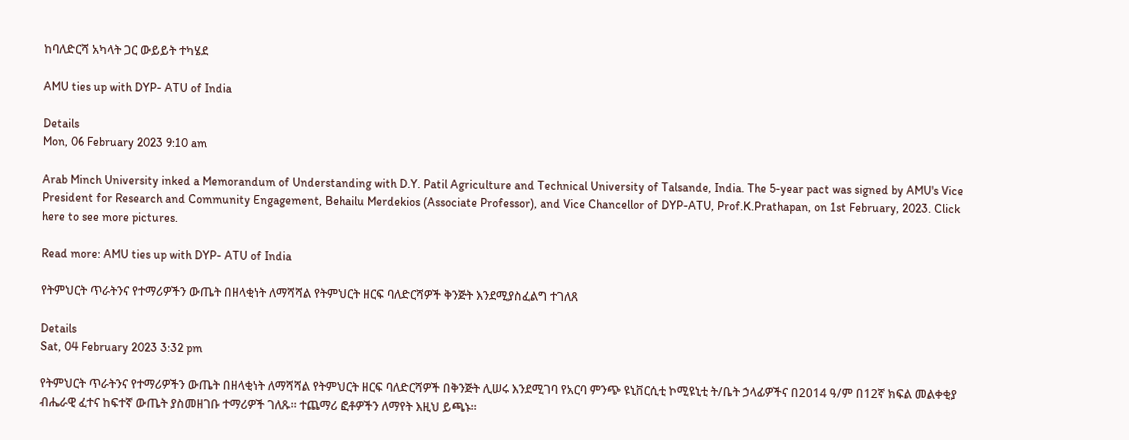ከባለድርሻ አካላት ጋር ውይይት ተካሄደ

AMU ties up with DYP- ATU of India

Details
Mon, 06 February 2023 9:10 am

Arab Minch University inked a Memorandum of Understanding with D.Y. Patil Agriculture and Technical University of Talsande, India. The 5-year pact was signed by AMU's Vice President for Research and Community Engagement, Behailu Merdekios (Associate Professor), and Vice Chancellor of DYP-ATU, Prof.K.Prathapan, on 1st February, 2023. Click here to see more pictures.

Read more: AMU ties up with DYP- ATU of India

የትምህርት ጥራትንና የተማሪዎችን ውጤት በዘላቂነት ለማሻሻል የትምህርት ዘርፍ ባለድርሻዎች ቅንጅት እንደሚያስፈልግ ተገለጸ

Details
Sat, 04 February 2023 3:32 pm

የትምህርት ጥራትንና የተማሪዎችን ውጤት በዘላቂነት ለማሻሻል የትምህርት ዘርፍ ባለድርሻዎች በቅንጅት ሊሠሩ እንደሚገባ የአርባ ምንጭ ዩኒቨርሲቲ ኮሚዩኒቲ ት/ቤት ኃላፊዎችና በ2014 ዓ/ም በ12ኛ ክፍል መልቀቂያ ብሔራዊ ፈተና ከፍተኛ ውጤት ያስመዘገቡ ተማሪዎች ገለጹ፡፡ ተጨማሪ ፎቶዎችን ለማየት እዚህ ይጫኑ፡፡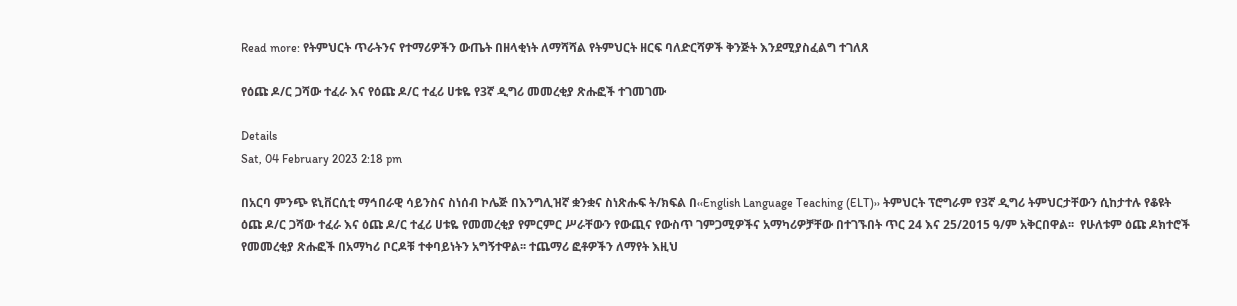Read more: የትምህርት ጥራትንና የተማሪዎችን ውጤት በዘላቂነት ለማሻሻል የትምህርት ዘርፍ ባለድርሻዎች ቅንጅት እንደሚያስፈልግ ተገለጸ

የዕጩ ዶ/ር ጋሻው ተፈራ እና የዕጩ ዶ/ር ተፈሪ ሀቱዬ የ3ኛ ዲግሪ መመረቂያ ጽሑፎች ተገመገሙ

Details
Sat, 04 February 2023 2:18 pm

በአርባ ምንጭ ዩኒቨርሲቲ ማኅበራዊ ሳይንስና ስነሰብ ኮሌጅ በእንግሊዝኛ ቋንቋና ስነጽሑፍ ት/ክፍል በ‹‹English Language Teaching (ELT)›› ትምህርት ፕሮግራም የ3ኛ ዲግሪ ትምህርታቸውን ሲከታተሉ የቆዩት ዕጩ ዶ/ር ጋሻው ተፈራ እና ዕጩ ዶ/ር ተፈሪ ሀቱዬ የመመረቂያ የምርምር ሥራቸውን የውጪና የውስጥ ገምጋሚዎችና አማካሪዎቻቸው በተገኙበት ጥር 24 እና 25/2015 ዓ/ም አቅርበዋል፡፡  የሁለቱም ዕጩ ዶክተሮች የመመረቂያ ጽሑፎች በአማካሪ ቦርዶቹ ተቀባይነትን አግኝተዋል፡፡ ተጨማሪ ፎቶዎችን ለማየት እዚህ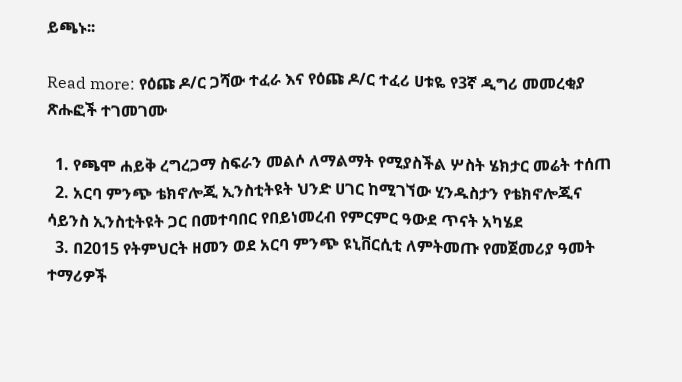ይጫኑ፡፡

Read more: የዕጩ ዶ/ር ጋሻው ተፈራ እና የዕጩ ዶ/ር ተፈሪ ሀቱዬ የ3ኛ ዲግሪ መመረቂያ ጽሑፎች ተገመገሙ

  1. የጫሞ ሐይቅ ረግረጋማ ስፍራን መልሶ ለማልማት የሚያስችል ሦስት ሄክታር መሬት ተሰጠ
  2. አርባ ምንጭ ቴክኖሎጂ ኢንስቲትዩት ህንድ ሀገር ከሚገኘው ሂንዱስታን የቴክኖሎጂና ሳይንስ ኢንስቲትዩት ጋር በመተባበር የበይነመረብ የምርምር ዓውደ ጥናት አካሄደ
  3. በ2015 የትምህርት ዘመን ወደ አርባ ምንጭ ዩኒቨርሲቲ ለምትመጡ የመጀመሪያ ዓመት ተማሪዎች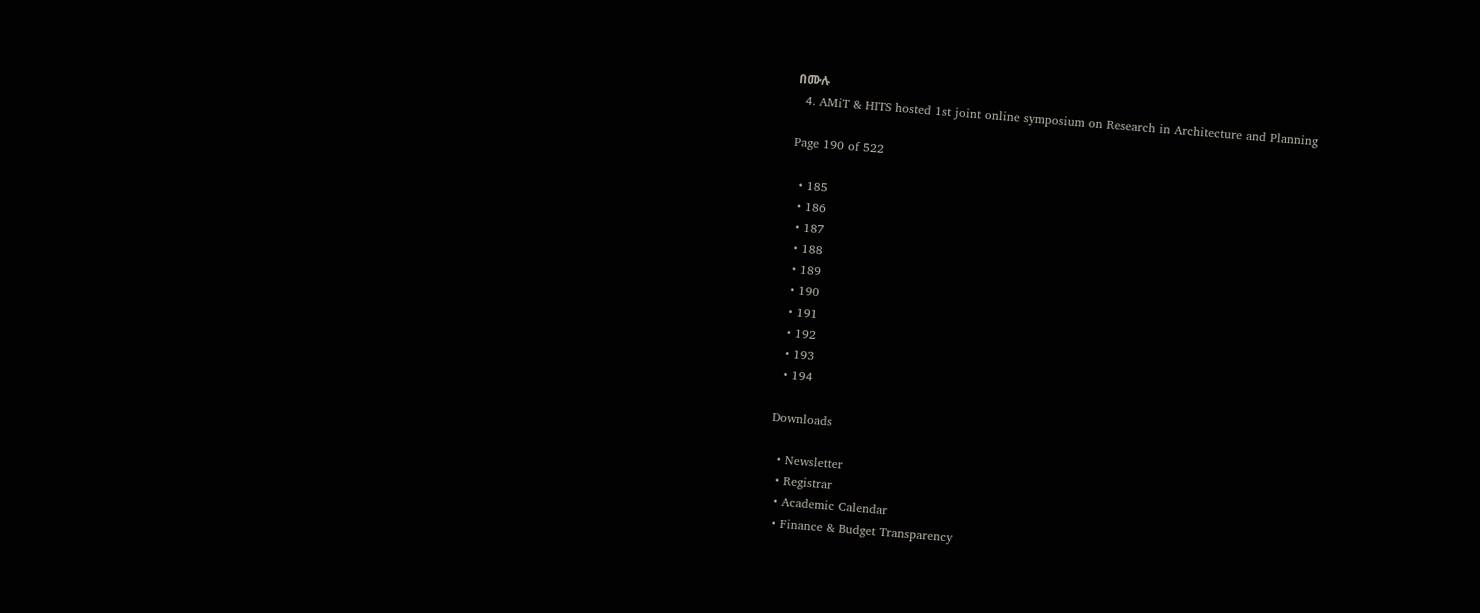በሙሉ
  4. AMiT & HITS hosted 1st joint online symposium on Research in Architecture and Planning

Page 190 of 522

  • 185
  • 186
  • 187
  • 188
  • 189
  • 190
  • 191
  • 192
  • 193
  • 194

Downloads

  • Newsletter
  • Registrar
  • Academic Calendar
  • Finance & Budget Transparency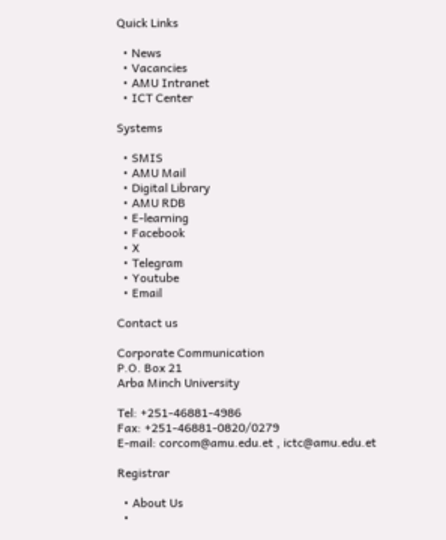Quick Links

  • News
  • Vacancies
  • AMU Intranet
  • ICT Center

Systems

  • SMIS
  • AMU Mail
  • Digital Library
  • AMU RDB
  • E-learning
  • Facebook
  • X
  • Telegram
  • Youtube
  • Email

Contact us

Corporate Communication
P.O. Box 21
Arba Minch University

Tel: +251-46881-4986
Fax: +251-46881-0820/0279
E-mail: corcom@amu.edu.et , ictc@amu.edu.et

Registrar

  • About Us
  •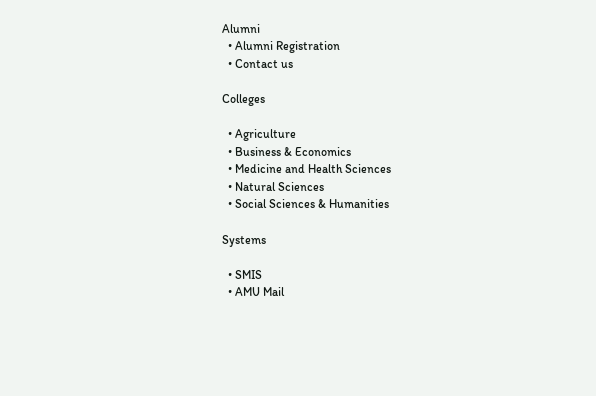Alumni
  • Alumni Registration
  • Contact us

Colleges

  • Agriculture
  • Business & Economics
  • Medicine and Health Sciences
  • Natural Sciences
  • Social Sciences & Humanities

Systems

  • SMIS
  • AMU Mail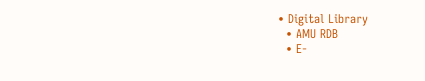• Digital Library
  • AMU RDB
  • E-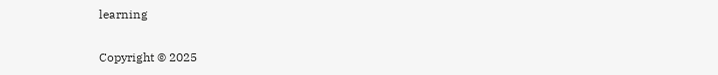learning

Copyright © 2025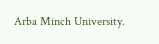Arba Minch University.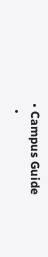• Campus Guide
  •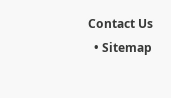Contact Us
  • Sitemap